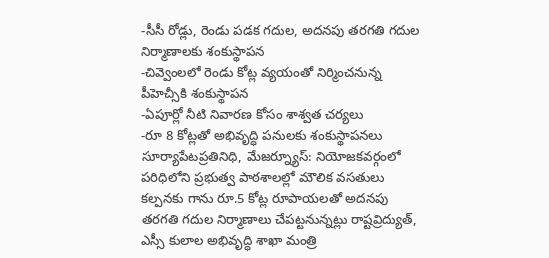-సీసీ రోడ్లు, రెండు పడక గదుల, అదనపు తరగతి గదుల నిర్మాణాలకు శంకుస్థాపన
-చివ్వెంలలో రెండు కోట్ల వ్యయంతో నిర్మించనున్న పీహెచ్సీకి శంకుస్థాపన
-ఏపూర్లో నీటి నివారణ కోసం శాశ్వత చర్యలు
-రూ 8 కోట్లతో అభివృద్ధి పనులకు శంకుస్థాపనలు
సూర్యాపేటప్రతినిధి, మేజర్న్యూస్: నియోజకవర్గంలో పరిధిలోని ప్రభుత్వ పాఠశాలల్లో మౌలిక వసతులు కల్పనకు గాను రూ.5 కోట్ల రూపాయలతో అదనపు తరగతి గదుల నిర్మాణాలు చేపట్టనున్నట్లు రాష్టవ్రిద్యుత్, ఎస్సీ కులాల అభివృద్ధి శాఖా మంత్రి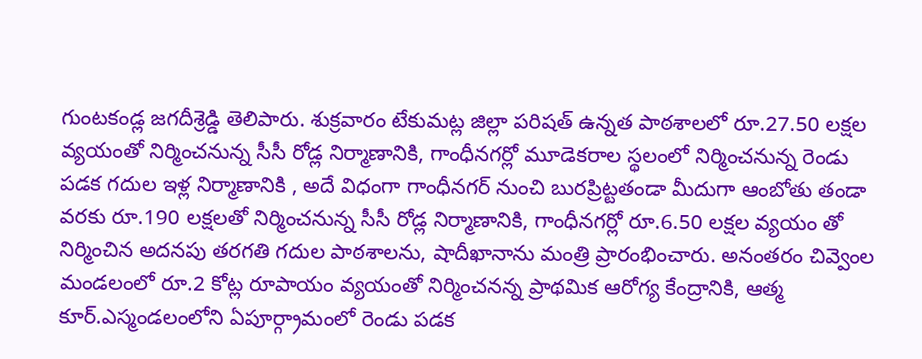గుంటకండ్ల జగదీశ్రెడ్డి తెలిపారు. శుక్రవారం టేకుమట్ల జిల్లా పరిషత్ ఉన్నత పాఠశాలలో రూ.27.50 లక్షల వ్యయంతో నిర్మించనున్న సీసీ రోడ్ల నిర్మాణానికి, గాంధీనగర్లో మూడెకరాల స్థలంలో నిర్మించనున్న రెండు పడక గదుల ఇళ్ల నిర్మాణానికి , అదే విధంగా గాంధీనగర్ నుంచి బురప్రిట్టతండా మీదుగా ఆంబోతు తండా వరకు రూ.190 లక్షలతో నిర్మించనున్న సీసీ రోడ్ల నిర్మాణానికి, గాంధీనగర్లో రూ.6.50 లక్షల వ్యయం తో నిర్మించిన అదనపు తరగతి గదుల పాఠశాలను, షాదీఖానాను మంత్రి ప్రారంభించారు. అనంతరం చివ్వెంల మండలంలో రూ.2 కోట్ల రూపాయం వ్యయంతో నిర్మించనన్న ప్రాథమిక ఆరోగ్య కేంద్రానికి, ఆత్మ కూర్.ఎస్మండలంలోని ఏపూర్గ్రామంలో రెండు పడక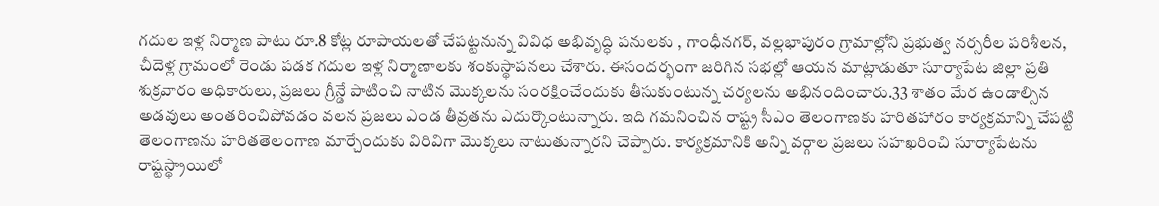గదుల ఇళ్ల నిర్మాణ పాటు రూ.8 కోట్ల రూపాయలతో చేపట్టనున్న వివిధ అభివృద్ధి పనులకు , గాంధీనగర్, వల్లభాపురం గ్రామాల్లోని ప్రభుత్వ నర్సరీల పరిశీలన, చీదెళ్ల గ్రామంలో రెండు పడక గదుల ఇళ్ల నిర్మాణాలకు శంకుస్థాపనలు చేశారు. ఈసందర్భంగా జరిగిన సభల్లో ఆయన మాట్లాడుతూ సూర్యాపేట జిల్లా ప్రతి శుక్రవారం అధికారులు, ప్రజలు గ్రీన్డే పాటించి నాటిన మొక్కలను సంరక్షించేందుకు తీసుకుంటున్న చర్యలను అభినందించారు.33 శాతం మేర ఉండాల్సిన అడవులు అంతరించిపోవడం వలన ప్రజలు ఎండ తీవ్రతను ఎదుర్కొంటున్నారు. ఇది గమనించిన రాష్ట్ర సీఎం తెలంగాణకు హరితహారం కార్యక్రమాన్ని చేపట్టి తెలంగాణను హరితతెలంగాణ మార్చేందుకు విరివిగా మొక్కలు నాటుతున్నారని చెప్పారు. కార్యక్రమానికి అన్ని వర్గాల ప్రజలు సహఖరించి సూర్యాపేటను రాష్టస్థ్రాయిలో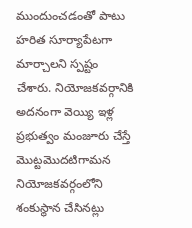ముందుంచడంతో పాటు హరిత సూర్యాపేటగా మార్చాలని స్పష్టం చేశారు. నియోజకవర్గానికి అదనంగా వెయ్యి ఇళ్ల ప్రభుత్వం మంజూరు చేస్తే మొట్టమొదటిగామన నియోజకవర్గంలోని శంకుస్థాన చేసినట్లు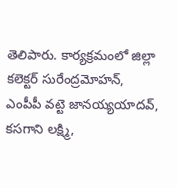తెలిపారు. కార్యక్రమంలో జిల్లా కలెక్టర్ సురేంద్రమోహన్, ఎంపీపీ వట్టె జానయ్యయాదవ్, కసగాని లక్ష్మి,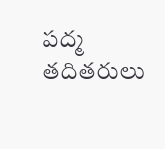పద్మ తదితరులు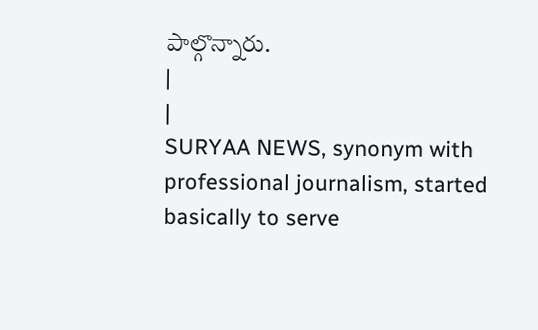పాల్గొన్నారు.
|
|
SURYAA NEWS, synonym with professional journalism, started basically to serve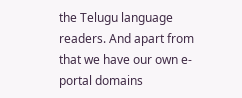the Telugu language readers. And apart from that we have our own e-portal domains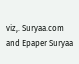viz,. Suryaa.com and Epaper Suryaa